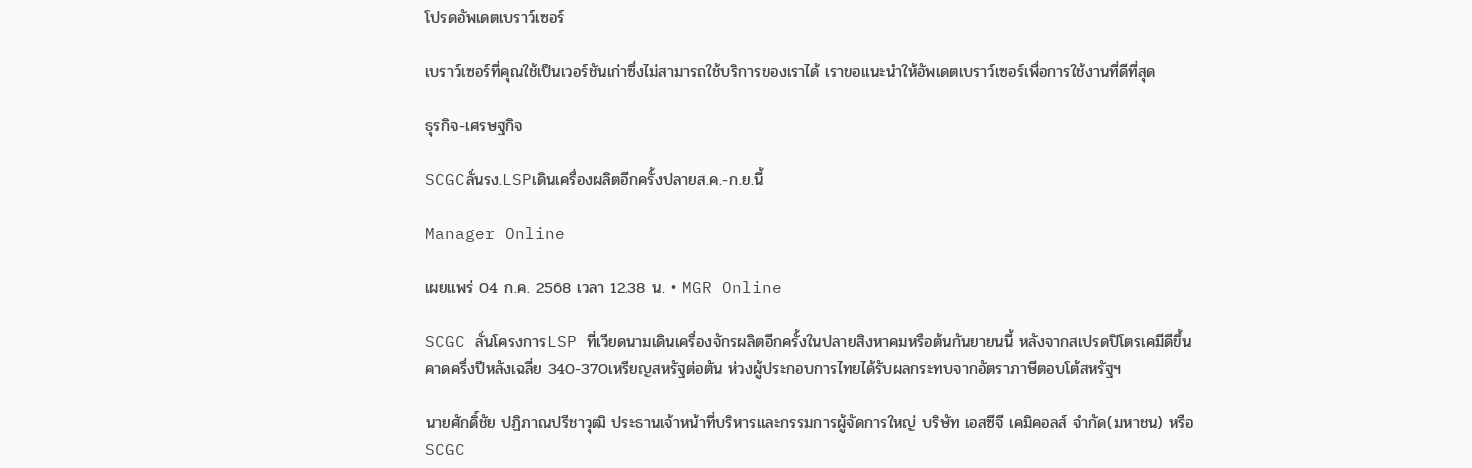โปรดอัพเดตเบราว์เซอร์

เบราว์เซอร์ที่คุณใช้เป็นเวอร์ชันเก่าซึ่งไม่สามารถใช้บริการของเราได้ เราขอแนะนำให้อัพเดตเบราว์เซอร์เพื่อการใช้งานที่ดีที่สุด

ธุรกิจ-เศรษฐกิจ

SCGCลั่นรง.LSPเดินเครื่องผลิตอีกครั้งปลายส.ค.-ก.ย.นี้

Manager Online

เผยแพร่ 04 ก.ค. 2568 เวลา 12.38 น. • MGR Online

SCGC ลั่นโครงการLSP ที่เวียดนามเดินเครื่องจักรผลิตอีกครั้งในปลายสิงหาคมหรือต้นกันยายนนี้ หลังจากสเปรดปิโตรเคมีดีขึ้น คาดครึ่งปีหลังเฉลี่ย 340-370เหรียญสหรัฐต่อตัน ห่วงผู้ประกอบการไทยได้รับผลกระทบจากอัตราภาษีตอบโต้สหรัฐฯ

นายศักดิ์ชัย ปฏิภาณปรีชาวุฒิ ประธานเจ้าหน้าที่บริหารและกรรมการผู้จัดการใหญ่ บริษัท เอสซีจี เคมิคอลส์ จำกัด(มหาชน) หรือ SCGC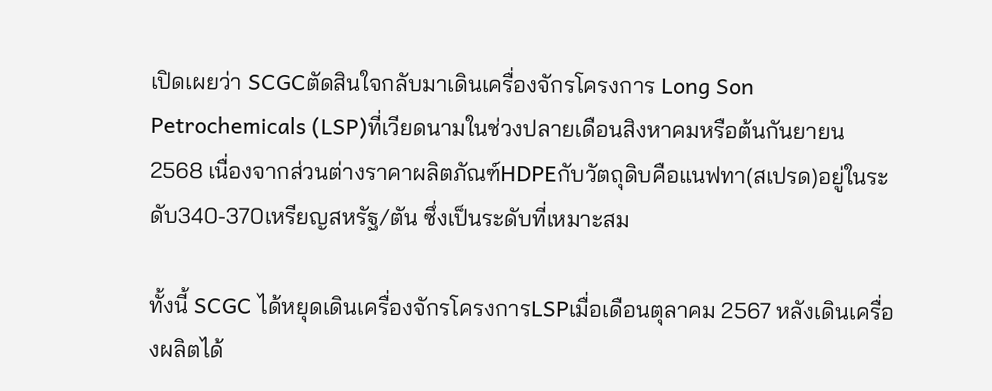เปิดเผยว่า SCGCตัดสินใจกลับมาเดินเครื่องจักรโครงการ Long Son Petrochemicals (LSP)ที่เวียดนามในช่วงปลายเดือนสิงหาคมหรือต้นกันยายน 2568 เนื่องจากส่วนต่างราคาผลิตภัณฑ์HDPEกับวัตถุดิบคือแนฟทา(สเปรด)อยู่ในระดับ340-370เหรียญสหรัฐ/ตัน ซึ่งเป็นระดับที่เหมาะสม

ทั้งนี้ SCGC ได้หยุดเดินเครื่องจักรโครงการLSPเมื่อเดือนตุลาคม 2567 หลังเดินเครื่องผลิตได้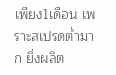เพียง1เดือน เพราะสเปรดต่ำมาก ยิ่งผลิต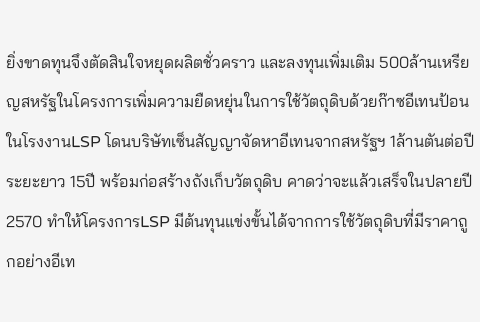ยิ่งขาดทุนจึงตัดสินใจหยุดผลิตชั่วคราว และลงทุนเพิ่มเติม 500ล้านเหรียญสหรัฐในโครงการเพิ่มความยืดหยุ่นในการใช้วัตถุดิบด้วยก๊าซอีเทนป้อนในโรงงานLSP โดนบริษัทเซ็นสัญญาจัดหาอีเทนจากสหรัฐฯ 1ล้านตันต่อปี ระยะยาว 15ปี พร้อมก่อสร้างถังเก็บวัตถุดิบ คาดว่าจะแล้วเสร็จในปลายปี2570 ทำให้โครงการLSP มีต้นทุนแข่งขั้นได้จากการใช้วัตถุดิบที่มีราคาถูกอย่างอีเท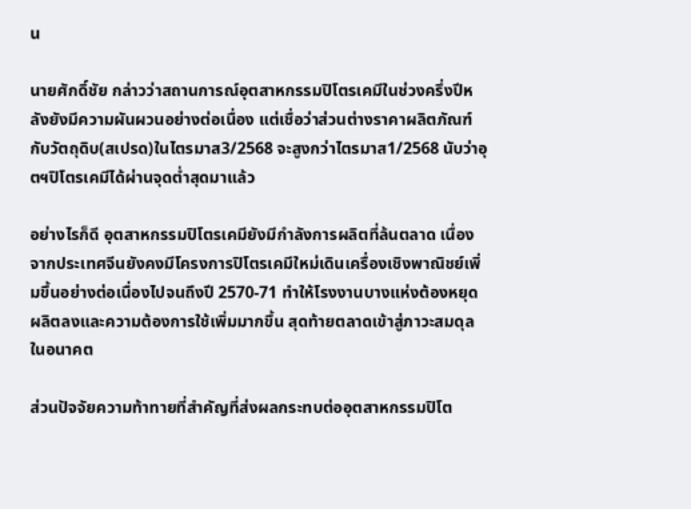น

นายศักดิ์ชัย กล่าวว่าสถานการณ์อุตสาหกรรมปิโตรเคมีในช่วงครึ่งปีหลังยังมีความผันผวนอย่างต่อเนื่อง แต่เชื่อว่าส่วนต่างราคาผลิตภัณฑ์กับวัตถุดิบ(สเปรด)ในไตรมาส3/2568 จะสูงกว่าไตรมาส1/2568 นับว่าอุตฯปิโตรเคมีได้ผ่านจุดต่ำสุดมาแล้ว

อย่างไรก็ดี อุตสาหกรรมปิโตรเคมียังมีกำลังการผลิตที่ล้นตลาด เนื่องจากประเทศจีนยังคงมีโครงการปิโตรเคมีใหม่เดินเครื่องเชิงพาณิชย์เพิ่มขึ้นอย่างต่อเนื่องไปจนถึงปี 2570-71 ทำให้โรงงานบางแห่งต้องหยุดผลิตลงและความต้องการใช้เพิ่มมากขึ้น สุดท้ายตลาดเข้าสู่ภาวะสมดุลในอนาคต

ส่วนปัจจัยความท้าทายที่สำคัญที่ส่งผลกระทบต่ออุตสาหกรรมปิโต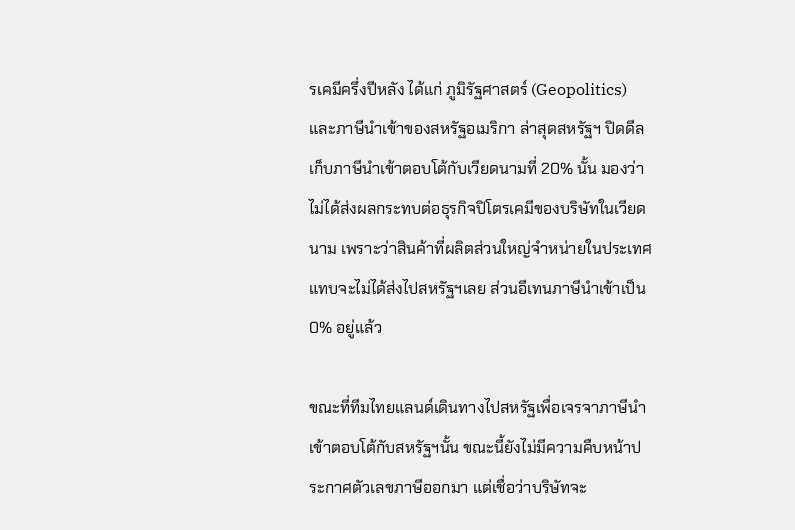รเคมีครึ่งปีหลัง ได้แก่ ภูมิรัฐศาสตร์ (Geopolitics) และภาษีนำเข้าของสหรัฐอเมริกา ล่าสุดสหรัฐฯ ปิดดีลเก็บภาษีนำเข้าตอบโต้กับเวียดนามที่ 20% นั้น มองว่าไม่ได้ส่งผลกระทบต่อธุรกิจปิโตรเคมีของบริษัทในเวียดนาม เพราะว่าสินค้าที่ผลิตส่วนใหญ่จำหน่ายในประเทศ แทบจะไม่ได้ส่งไปสหรัฐฯเลย ส่วนอีเทนภาษีนำเข้าเป็น 0% อยู่แล้ว

ขณะที่ทีมไทยแลนด์เดินทางไปสหรัฐเพื่อเจรจาภาษีนำเข้าตอบโต้กับสหรัฐฯนั้น ขณะนี้ยังไม่มีความคืบหน้าประกาศตัวเลขภาษีออกมา แต่เชื่อว่าบริษัทจะ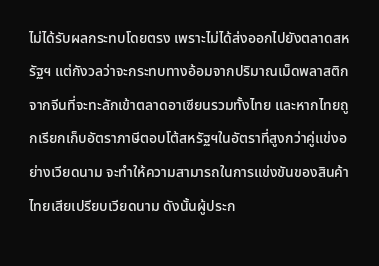ไม่ได้รับผลกระทบโดยตรง เพราะไม่ได้ส่งออกไปยังตลาดสหรัฐฯ แต่กังวลว่าจะกระทบทางอ้อมจากปริมาณเม็ดพลาสติกจากจีนที่จะทะลักเข้าตลาดอาเซียนรวมทั้งไทย และหากไทยถูกเรียกเก็บอัตราภาษีตอบโต้สหรัฐฯในอัตราที่สูงกว่าคู่แข่งอย่างเวียดนาม จะทำให้ความสามารถในการแข่งขันของสินค้าไทยเสียเปรียบเวียดนาม ดังนั้นผู้ประก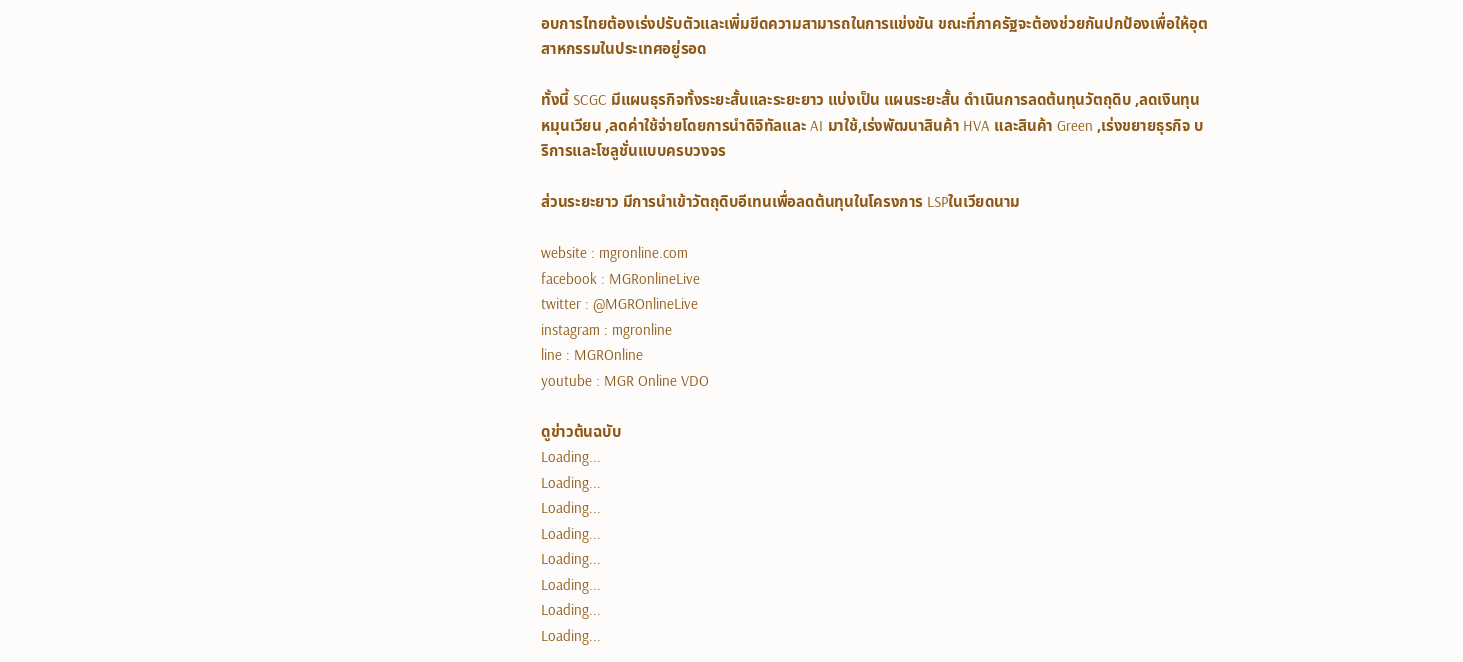อบการไทยต้องเร่งปรับตัวและเพิ่มขีดความสามารถในการแข่งขัน ขณะที่ภาครัฐจะต้องช่วยกันปกป้องเพื่อให้อุตสาหกรรมในประเทศอยู่รอด

ทั้งนี้ SCGC มีแผนธุรกิจทั้งระยะสั้นและระยะยาว แบ่งเป็น แผนระยะสั้น ดำเนินการลดต้นทุนวัตถุดิบ ,ลดเงินทุนหมุนเวียน ,ลดค่าใช้จ่ายโดยการนำดิจิทัลและ AI มาใช้,เร่งพัฒนาสินค้า HVA และสินค้า Green ,เร่งขยายธุรกิจ บริการและโซลูชั่นแบบครบวงจร

ส่วนระยะยาว มีการนำเข้าวัตถุดิบอีเทนเพื่อลดต้นทุนในโครงการ LSPในเวียดนาม

website : mgronline.com
facebook : MGRonlineLive
twitter : @MGROnlineLive
instagram : mgronline
line : MGROnline
youtube : MGR Online VDO

ดูข่าวต้นฉบับ
Loading...
Loading...
Loading...
Loading...
Loading...
Loading...
Loading...
Loading...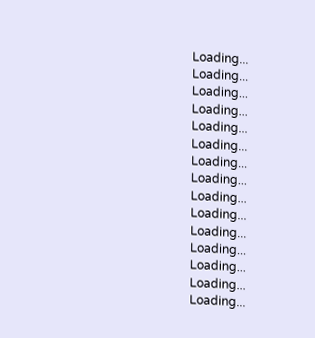Loading...
Loading...
Loading...
Loading...
Loading...
Loading...
Loading...
Loading...
Loading...
Loading...
Loading...
Loading...
Loading...
Loading...
Loading...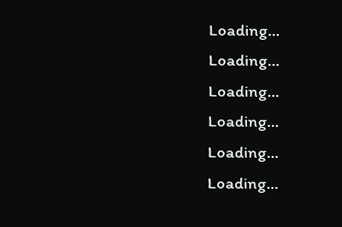Loading...
Loading...
Loading...
Loading...
Loading...
Loading...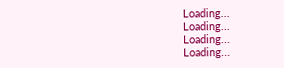Loading...
Loading...
Loading...
Loading...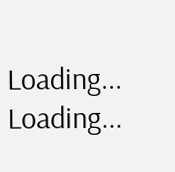Loading...
Loading...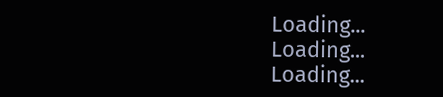Loading...
Loading...
Loading...